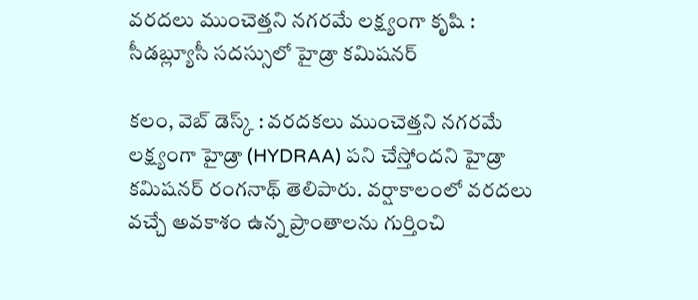వ‌ర‌ద‌లు ముంచెత్త‌ని న‌గ‌ర‌మే ల‌క్ష్యంగా కృషి : సీడ‌బ్ల్యూసీ స‌ద‌స్సులో హైడ్రా క‌మిష‌న‌ర్‌

కలం, వెబ్ డెస్క్ : వ‌ర‌ద‌కలు ముంచెత్త‌ని న‌గ‌ర‌మే ల‌క్ష్యంగా హైడ్రా (HYDRAA) ప‌ని చేస్తోంద‌ని హైడ్రా క‌మిష‌న‌ర్ రంగ‌నాథ్ తెలిపారు. వ‌ర్షాకాలంలో వ‌ర‌ద‌లు వ‌చ్చే అవ‌కాశం ఉన్న ప్రాంతాల‌ను గుర్తించి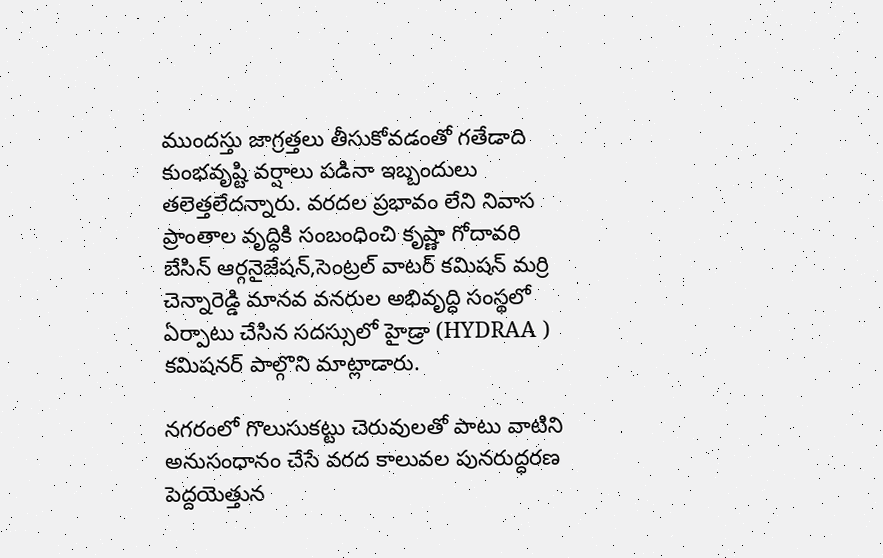ముంద‌స్తు జాగ్ర‌త్త‌లు తీసుకోవ‌డంతో గ‌తేడాది కుంభ‌వృష్టి వ‌ర్షాలు ప‌డినా ఇబ్బందులు త‌లెత్త‌లేద‌న్నారు. వ‌ర‌ద‌ల ప్ర‌భావం లేని నివాస ప్రాంతాల వృద్ధికి సంబంధించి కృష్ణా గోదావరి బేసిన్ ఆర్గనైజేషన్,సెంట్ర‌ల్ వాట‌ర్ క‌మిష‌న్ మ‌ర్రి చెన్నారెడ్డి మాన‌వ వ‌న‌రుల అభివృద్ధి సంస్థ‌లో ఏర్పాటు చేసిన స‌ద‌స్సులో హైడ్రా (HYDRAA ) క‌మిష‌న‌ర్ పాల్గొని మాట్లాడారు.

న‌గ‌రంలో గొలుసుక‌ట్టు చెరువులతో పాటు వాటిని అనుసంధానం చేసే వ‌ర‌ద కాలువ‌ల‌ పున‌రుద్ధ‌ర‌ణ పెద్ద‌యెత్తున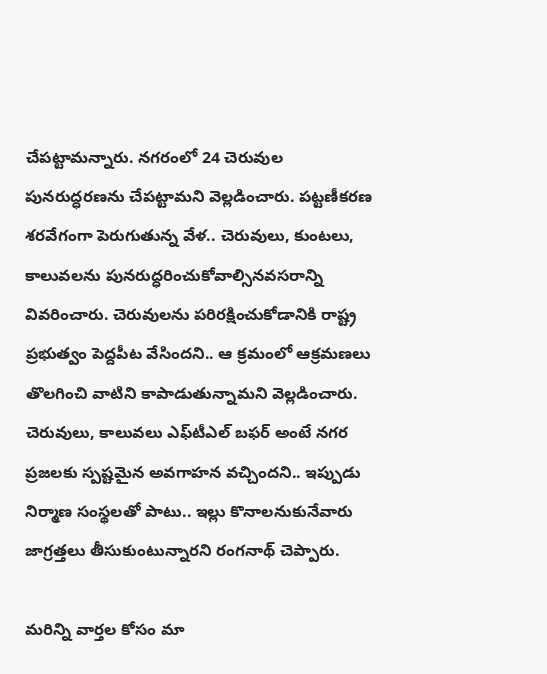చేప‌ట్టామ‌న్నారు. న‌గ‌రంలో 24 చెరువుల పున‌రుద్ధ‌ర‌ణ‌ను చేప‌ట్టామ‌ని వెల్లడించారు. పట్ట‌ణీక‌ర‌ణ‌ శ‌ర‌వేగంగా పెరుగుతున్న వేళ‌.. చెరువులు, కుంట‌లు, కాలువ‌లను పున‌రుద్ధ‌రించుకోవాల్సిన‌వ‌స‌రాన్ని వివ‌రించారు. చెరువుల‌ను ప‌రిర‌క్షించుకోడానికి రాష్ట్ర ప్ర‌భుత్వం పెద్ద‌పీట వేసింద‌ని.. ఆ క్ర‌మంలో ఆక్ర‌మ‌ణ‌లు తొల‌గించి వాటిని కాపాడుతున్నామ‌ని వెల్లడించారు. చెరువులు, కాలువ‌లు ఎఫ్‌టీఎల్ బ‌ఫ‌ర్ అంటే న‌గ‌ర ప్ర‌జ‌ల‌కు స్ప‌ష్ట‌మైన అవ‌గాహ‌న వ‌చ్చింద‌ని.. ఇప్పుడు నిర్మాణ సంస్థ‌ల‌తో పాటు.. ఇల్లు కొనాల‌నుకునేవారు జాగ్ర‌త్త‌లు తీసుకుంటున్నార‌ని రంగనాథ్ చెప్పారు.

మ‌రిన్ని వార్త‌ల కోసం మా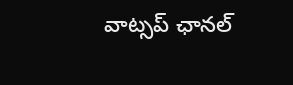వాట్స‌ప్ ఛాన‌ల్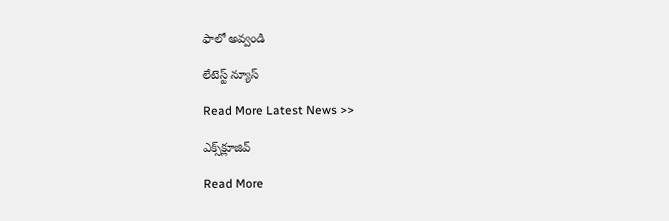ఫాలో అవ్వండి

లేటెస్ట్ న్యూస్‌

Read More Latest News >>

ఎక్స్‌క్లూజివ్‌

Read More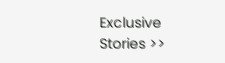Exclusive Stories >>